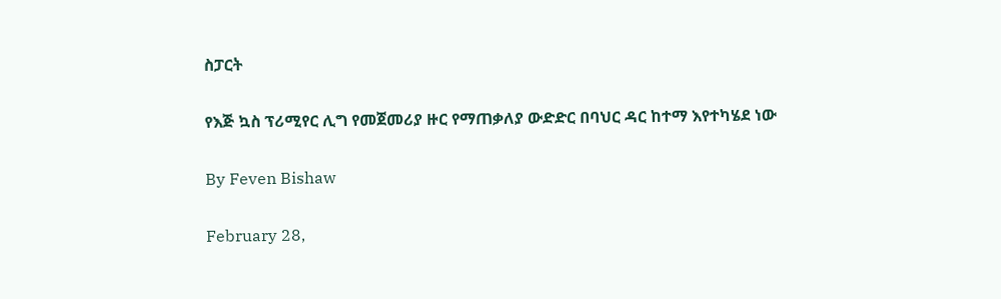ስፓርት

የእጅ ኳስ ፕሪሚየር ሊግ የመጀመሪያ ዙር የማጠቃለያ ውድድር በባህር ዳር ከተማ እየተካሄደ ነው

By Feven Bishaw

February 28,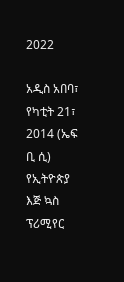2022

አዲስ አበባ፣ የካቲት 21፣ 2014 (ኤፍ ቢ ሲ) የኢትዮጵያ እጅ ኳስ ፕሪሚየር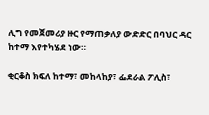ሊግ የመጀመሪያ ዙር የማጠቃለያ ውድድር በባህር ዳር ከተማ እየተካሄደ ነው።

ቂርቆስ ክፍለ ከተማ፣ መከላከያ፣ ፌደራል ፖሊስ፣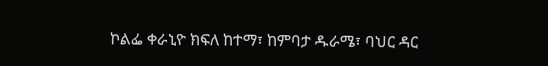ኮልፌ ቀራኒዮ ክፍለ ከተማ፣ ከምባታ ዱራሜ፣ ባህር ዳር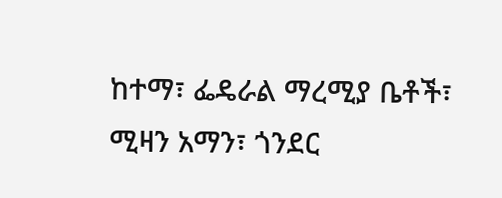ከተማ፣ ፌዴራል ማረሚያ ቤቶች፣ ሚዛን አማን፣ ጎንደር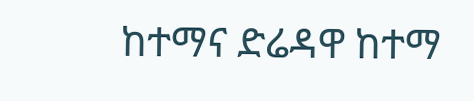ከተማና ድሬዳዋ ከተማ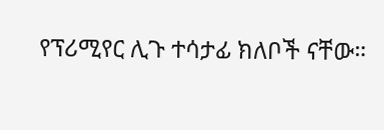የፕሪሚየር ሊጉ ተሳታፊ ክለቦች ናቸው።